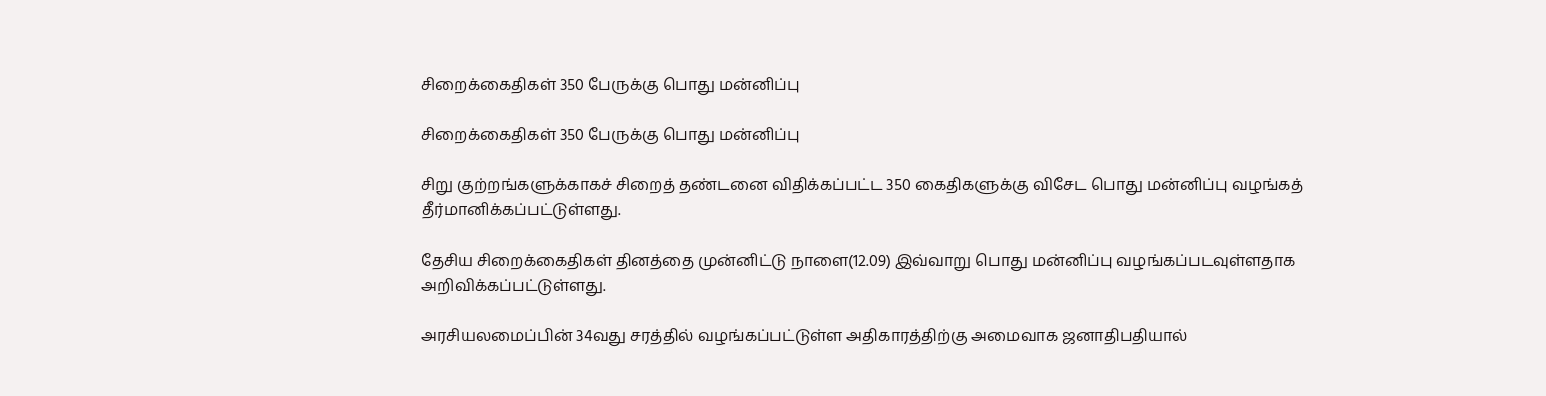சிறைக்கைதிகள் 350 பேருக்கு பொது மன்னிப்பு

சிறைக்கைதிகள் 350 பேருக்கு பொது மன்னிப்பு

சிறு குற்றங்களுக்காகச் சிறைத் தண்டனை விதிக்கப்பட்ட 350 கைதிகளுக்கு விசேட பொது மன்னிப்பு வழங்கத் தீர்மானிக்கப்பட்டுள்ளது.

தேசிய சிறைக்கைதிகள் தினத்தை முன்னிட்டு நாளை(12.09) இவ்வாறு பொது மன்னிப்பு வழங்கப்படவுள்ளதாக அறிவிக்கப்பட்டுள்ளது.

அரசியலமைப்பின் 34வது சரத்தில் வழங்கப்பட்டுள்ள அதிகாரத்திற்கு அமைவாக ஜனாதிபதியால்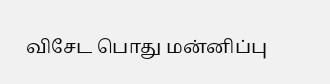விசேட பொது மன்னிப்பு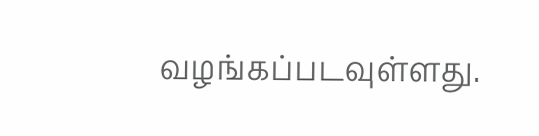வழங்கப்படவுள்ளது.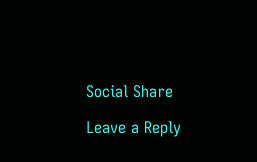Social Share

Leave a Reply